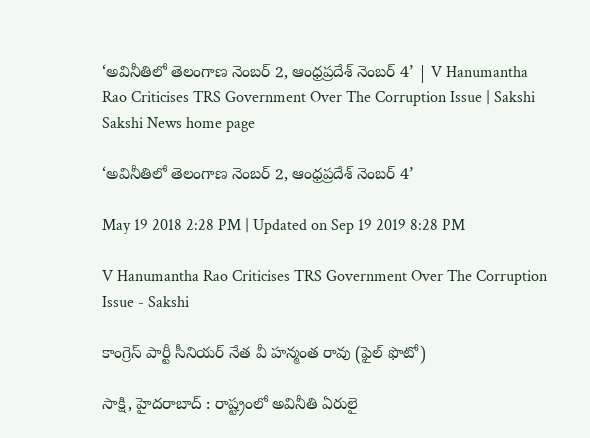‘అవినీతిలో తెలంగాణ నెంబర్‌ 2, ఆంధ్రప్రదేశ్‌ నెంబర్‌ 4’ | V Hanumantha Rao Criticises TRS Government Over The Corruption Issue | Sakshi
Sakshi News home page

‘అవినీతిలో తెలంగాణ నెంబర్‌ 2, ఆంధ్రప్రదేశ్‌ నెంబర్‌ 4’

May 19 2018 2:28 PM | Updated on Sep 19 2019 8:28 PM

V Hanumantha Rao Criticises TRS Government Over The Corruption Issue - Sakshi

కాంగ్రెస్‌ పార్టీ సీనియర్‌ నేత వీ హన్మంత రావు (ఫైల్‌ ఫొటో)

సాక్షి, హైదరాబాద్‌ : రాష్ట్రంలో అవినీతి ఏరులై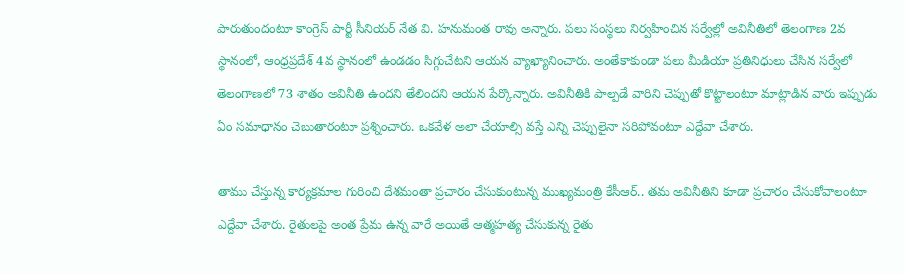పారుతుందంటూ కాంగ్రెస్‌ పార్టీ సీనియర్‌ నేత వి. హనుమంత రావు అన్నారు. పలు సంస్థలు నిర్వహించిన సర్వేల్లో అవినీతిలో తెలంగాణ 2వ స్థానంలో, ఆంధ్రప్రదేశ్‌ 4వ స్థానంలో ఉండడం సిగ్గుచేటని ఆయన వ్యాఖ్యానించారు. అంతేకాకుండా పలు మీడియా ప్రతినిధులు చేసిన సర్వేలో తెలంగాణలో 73 శాతం అవినీతి ఉందని తేలిందని ఆయన పేర్కొన్నారు. అవినీతికి పాల్పడే వారిని చెప్పుతో కొట్టాలంటూ మాట్లాడిన వారు ఇప్పుడు ఏం సమాధానం చెబుతారంటూ ప్రశ్నించారు. ఒకవేళ అలా చేయాల్సి వస్తే ఎన్ని చెప్పులైనా సరిపోవంటూ ఎద్దేవా చేశారు.

తాము చేస్తున్న కార్యక్రమాల గురించి దేశమంతా ప్రచారం చేసుకుంటున్న ముఖ్యమంత్రి కేసీఆర్‌.. తమ అవినీతిని కూడా ప్రచారం చేసుకోవాలంటూ ఎద్దేవా చేశారు. రైతులపై అంత ప్రేమ ఉన్న వారే అయితే ఆత్మహత్య చేసుకున్న రైతు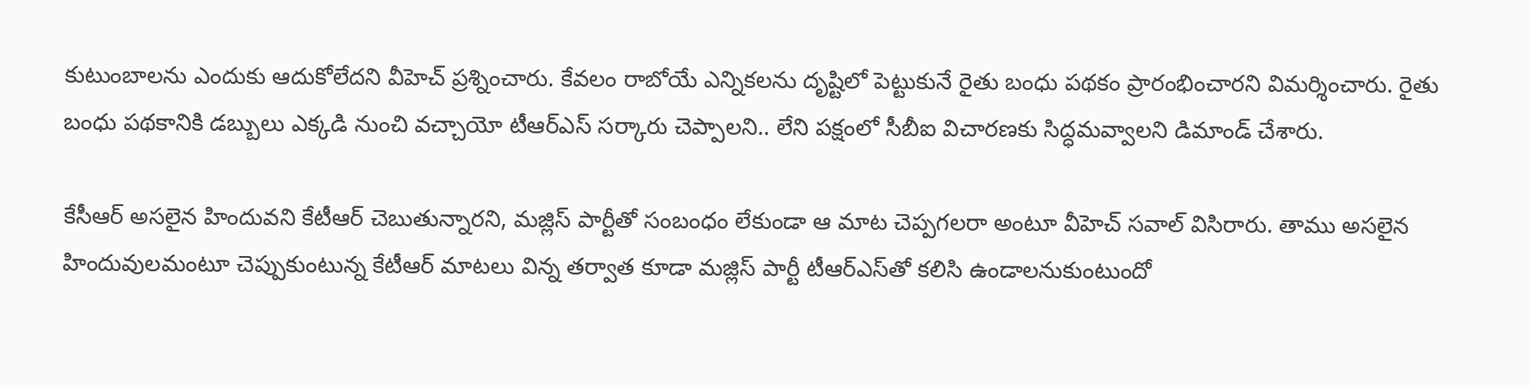కుటుంబాలను ఎందుకు ఆదుకోలేదని వీహెచ్‌ ప్రశ్నించారు. కేవలం రాబోయే ఎన్నికలను దృష్టిలో పెట్టుకునే రైతు బంధు పథకం ప్రారంభించారని విమర్శించారు. రైతు బంధు పథకానికి డబ్బులు ఎక్కడి నుంచి వచ్చాయో టీఆర్‌ఎస్‌ సర్కారు చెప్పాలని.. లేని పక్షంలో సీబీఐ విచారణకు సిద్ధమవ్వాలని డిమాండ్‌ చేశారు.

కేసీఆర్‌ అసలైన హిందువని కేటీఆర్‌ చెబుతున్నారని, మజ్లిస్‌ పార్టీతో సంబంధం లేకుండా ఆ మాట చెప్పగలరా అంటూ వీహెచ్‌ సవాల్‌ విసిరారు. తాము అసలైన హిందువులమంటూ చెప్పుకుంటున్న కేటీఆర్‌ మాటలు విన్న తర్వాత కూడా మజ్లిస్‌ పార్టీ టీఆర్‌ఎస్‌తో కలిసి ఉండాలనుకుంటుందో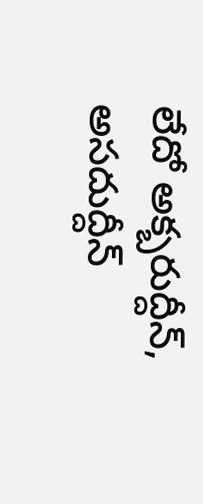లేదో అక్బరుద్దీన్‌, అసదుద్దీన్‌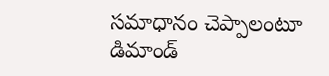సమాధానం చెప్పాలంటూ డిమాండ్‌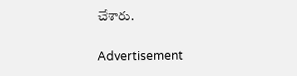చేశారు.

Advertisement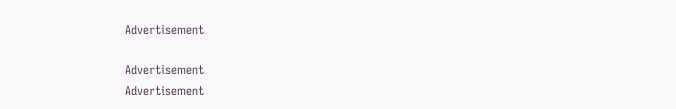Advertisement

Advertisement
Advertisement